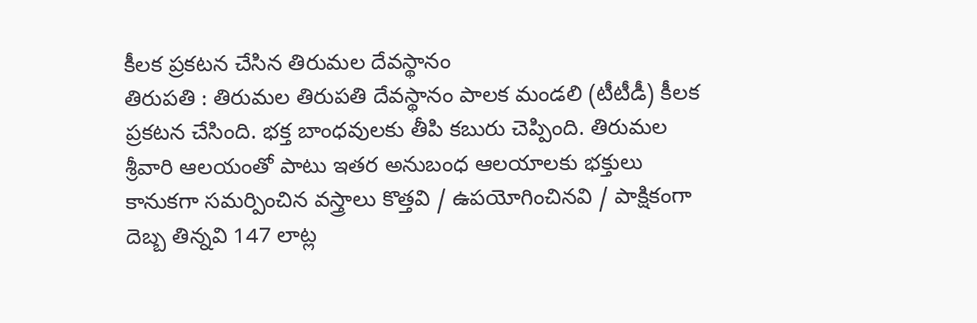కీలక ప్రకటన చేసిన తిరుమల దేవస్థానం
తిరుపతి : తిరుమల తిరుపతి దేవస్థానం పాలక మండలి (టీటీడీ) కీలక ప్రకటన చేసింది. భక్త బాంధవులకు తీపి కబురు చెప్పింది. తిరుమల శ్రీవారి ఆలయంతో పాటు ఇతర అనుబంధ ఆలయాలకు భక్తులు కానుకగా సమర్పించిన వస్త్రాలు కొత్తవి / ఉపయోగించినవి / పాక్షికంగా దెబ్బ తిన్నవి 147 లాట్ల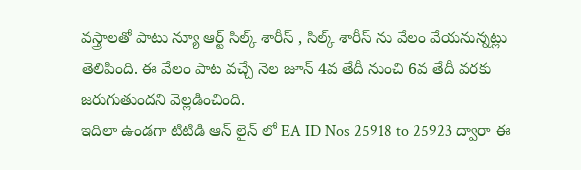వస్త్రాలతో పాటు న్యూ ఆర్ట్ సిల్క్ శారీస్ , సిల్క్ శారీస్ ను వేలం వేయనున్నట్లు తెలిపింది. ఈ వేలం పాట వచ్చే నెల జూన్ 4వ తేదీ నుంచి 6వ తేదీ వరకు జరుగుతుందని వెల్లడించింది.
ఇదిలా ఉండగా టిటిడి ఆన్ లైన్ లో EA ID Nos 25918 to 25923 ద్వారా ఈ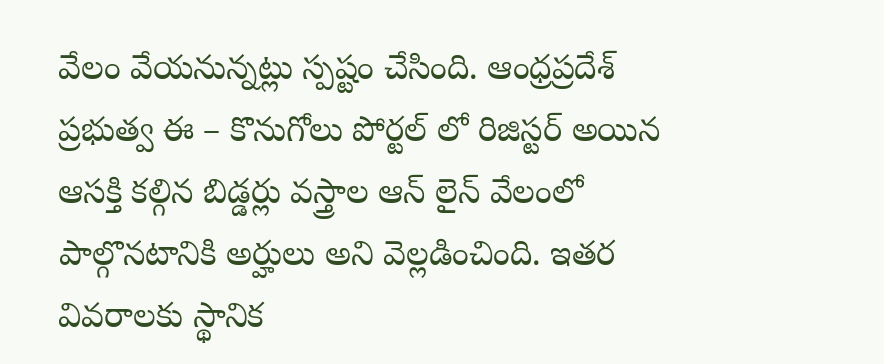వేలం వేయనున్నట్లు స్పష్టం చేసింది. ఆంధ్రప్రదేశ్ ప్రభుత్వ ఈ – కొనుగోలు పోర్టల్ లో రిజిస్టర్ అయిన ఆసక్తి కల్గిన బిడ్డర్లు వస్త్రాల ఆన్ లైన్ వేలంలో పాల్గొనటానికి అర్హులు అని వెల్లడించింది. ఇతర వివరాలకు స్థానిక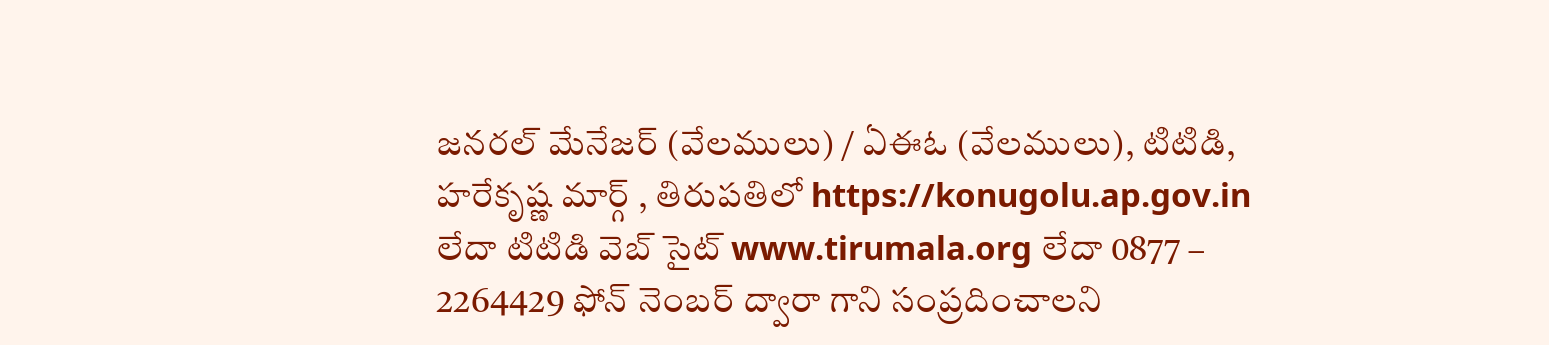జనరల్ మేనేజర్ (వేలములు) / ఏఈఓ (వేలములు), టిటిడి, హరేకృష్ణ మార్గ్ , తిరుపతిలో https://konugolu.ap.gov.in లేదా టిటిడి వెబ్ సైట్ www.tirumala.org లేదా 0877 – 2264429 ఫోన్ నెంబర్ ద్వారా గాని సంప్రదించాలని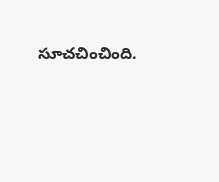సూచచించింది.